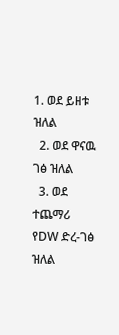1. ወደ ይዘቱ ዝለል
  2. ወደ ዋናዉ ገፅ ዝለል
  3. ወደ ተጨማሪ የDW ድረ-ገፅ ዝለል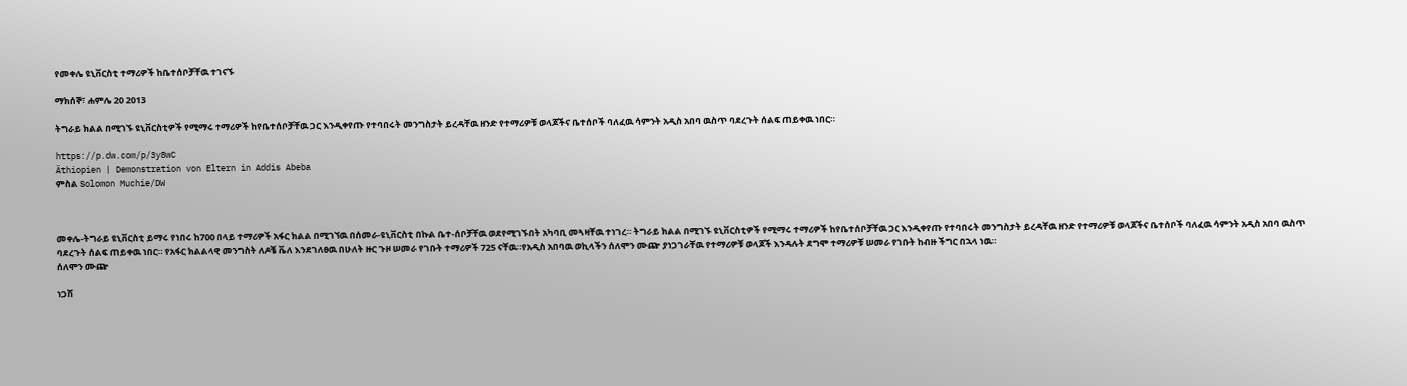የመቀሌ ዩኒቨርስቲ ተማሪዎች ከቤተሰቦቻቸዉ ተገናኙ

ማክሰኞ፣ ሐምሌ 20 2013

ትግራይ ክልል በሚገኙ ዩኒቨርስቲዎች የሚማሩ ተማሪዎች ከየቤተሰቦቻቸዉ ጋር እንዲቀየጡ የተባበሩት መንግስታት ይረዳቸዉ ዘንድ የተማሪዎቹ ወላጆችና ቤተሰቦች ባለፈዉ ሳምንት አዲስ አበባ ዉስጥ ባደረጉት ሰልፍ ጠይቀዉ ነበር።

https://p.dw.com/p/3y8wC
Äthiopien | Demonstration von Eltern in Addis Abeba
ምስል Solomon Muchie/DW



መቀሌ-ትግራይ ዩኒቨርስቲ ይማሩ የነበሩ ከ700 በላይ ተማሪዎች አፋር ክልል በሚገኘዉ በሰመራ-ዩኒቨርስቲ በኩል ቤተ-ሰቦቻቸዉ ወደየሚገኙበት አካባቢ መጓዛቸዉ ተነገረ። ትግራይ ክልል በሚገኙ ዩኒቨርስቲዎች የሚማሩ ተማሪዎች ከየቤተሰቦቻቸዉ ጋር እንዲቀየጡ የተባበሩት መንግስታት ይረዳቸዉ ዘንድ የተማሪዎቹ ወላጆችና ቤተሰቦች ባለፈዉ ሳምንት አዲስ አበባ ዉስጥ ባደረጉት ሰልፍ ጠይቀዉ ነበር። የአፋር ክልልላዊ መንግስት ለዶቼ ቬለ እንደገለፀዉ በሁለት ዙር ጉዞ ሠመራ የገቡት ተማሪዎች 725 ናቸዉ።የአዲስ አበባዉ ወኪላችን ሰለሞን ሙጬ ያነጋገራቸዉ የተማሪዎቹ ወላጆች እንዳሉት ደግሞ ተማሪዎቹ ሠመራ የገቡት ከብዙ ችግር በኋላ ነዉ።
ሰለሞን ሙጬ

ነጋሽ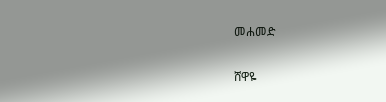መሐመድ

ሸዋዬ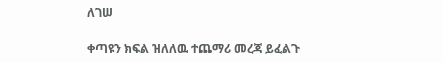ለገሠ

ቀጣዩን ክፍል ዝለለዉ ተጨማሪ መረጃ ይፈልጉ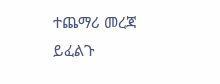ተጨማሪ መረጃ ይፈልጉ